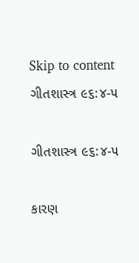Skip to content
ગીતશાસ્ત્ર ૯૬:૪-૫

ગીતશાસ્ત્ર ૯૬:૪-૫

કારણ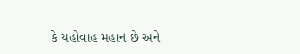કે યહોવાહ મહાન છે અને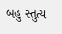બહુ સ્તુત્ય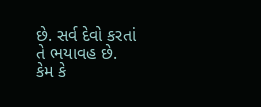છે. સર્વ દેવો કરતાં તે ભયાવહ છે.
કેમ કે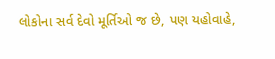લોકોના સર્વ દેવો મૂર્તિઓ જ છે, પણ યહોવાહે,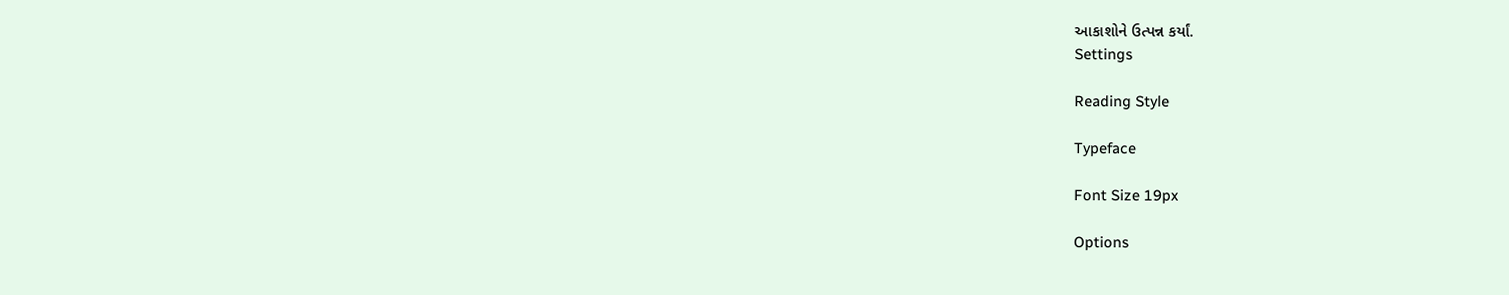આકાશોને ઉત્પન્ન કર્યાં.
Settings

Reading Style

Typeface

Font Size 19px

Options